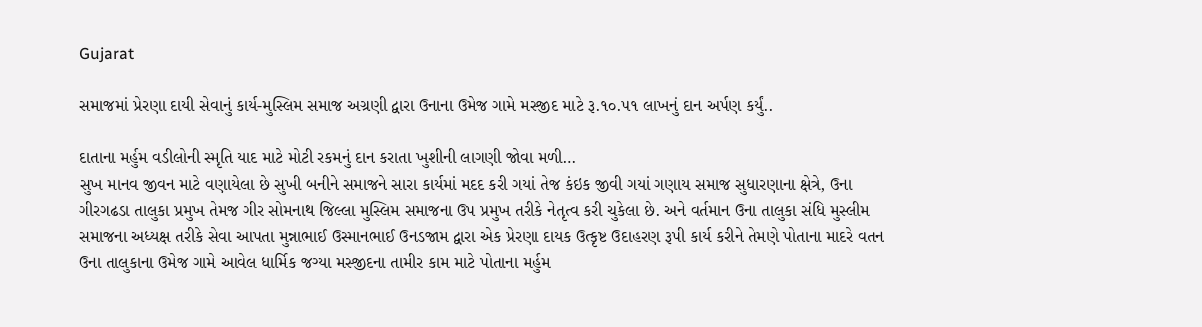Gujarat

સમાજમાં પ્રેરણા દાયી સેવાનું કાર્ય-મુસ્લિમ સમાજ અગ્રણી દ્વારા ઉનાના ઉમેજ ગામે મસ્જીદ માટે રૂ.૧૦.૫૧ લાખનું દાન અર્પણ કર્યું..

દાતાના મર્હુમ વડીલોની સ્મૃતિ યાદ માટે મોટી રકમનું દાન કરાતા ખુશીની લાગણી જોવા મળી…
સુખ માનવ જીવન માટે વણાયેલા છે સુખી બનીને સમાજને સારા કાર્યમાં મદદ કરી ગયાં તેજ કંઇક જીવી ગયાં ગણાય સમાજ સુધારણાના ક્ષેત્રે, ઉના ગીરગઢડા તાલુકા પ્રમુખ તેમજ ગીર સોમનાથ જિલ્લા મુસ્લિમ સમાજના ઉપ પ્રમુખ તરીકે નેતૃત્વ કરી ચુકેલા છે. અને વર્તમાન ઉના તાલુકા સંધિ મુસ્લીમ સમાજના અધ્યક્ષ તરીકે સેવા આપતા મુન્નાભાઈ ઉસ્માનભાઈ ઉનડજામ દ્વારા એક પ્રેરણા દાયક ઉત્કૃષ્ટ ઉદાહરણ રૂપી કાર્ય કરીને તેમણે પોતાના માદરે વતન ઉના તાલુકાના ઉમેજ ગામે આવેલ ધાર્મિક જગ્યા મસ્જીદના તામીર કામ માટે પોતાના મર્હુમ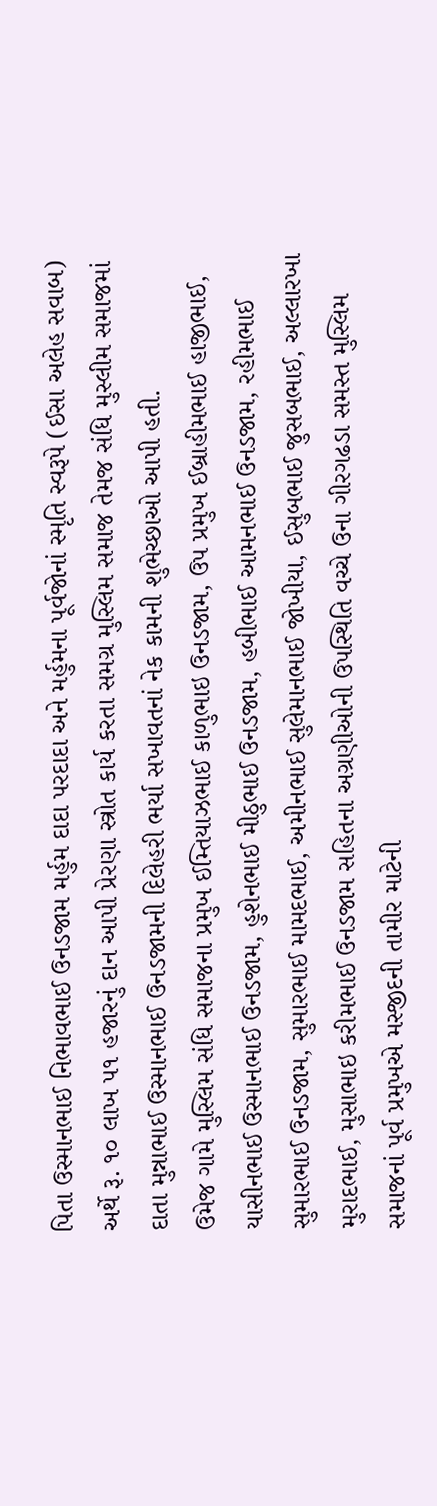પિતા ઉસ્માનભાઈ નિભાવભાઈ ઉનડજામ મર્હુમ દાદા પરદાદા અને મર્હુમના પૂર્વજોનાં સ્મૃતિ સ્વરૂપે (ઈસા અલેહ સવાબ) અર્થે રૂ. ૧૦ લાખ ૫૧ હજારનું દાન આપી પ્રેરણા સ્ત્રોત કાર્ય કરતા સમગ્ર મુસ્લિમ સમાજ તેમજ સંધિ મુસ્લીમ સમાજમાં દાતા મુન્નાભાઈ ઉસ્માનભાઈ ઉનડજામની દિલેહરી ભર્યા સખાવતનાં નેક કામની શુભેચ્છાઓ આપી હતી.
ઉમેજ ગામે મુસ્લિમ સંધિ સમાજના પ્રમુખ ઈમ્તિયાઝભાઈ કાળુભાઇ ઉનડજામ, ઉપ પ્રમુખ ઈબ્રાહીમભાઈ હાજીભાઈ, યાસીનભાઈ ઉસ્માનભાઈ ઉનડજામ, હુશેનભાઈ મીઠુભાઈ ઉનડજામ, હબીભાઈ આમનભાઈ ઉનડજામ, રહીમભાઈ સુમારભાઈ ઉનડજામ, સુમારભાઈ મામદભાઈ, અમીનભાઈ સુલેમાનભાઈ જોખીયા, ઈસુબભાઈ જુસબભાઈ, અલ્લારખા મુરાદભાઈ, મુસાભાઇ કરીમભાઈ ઉનડજામ સહિતના અગ્રણીઓની ઉપસ્થિતિ વચ્ચે ઉના ગીરગઢડા સમસ્ત મુસ્લિમ સમાજનાં પૂર્વ પ્રમુખએ મસ્જીદની તામીર માટેની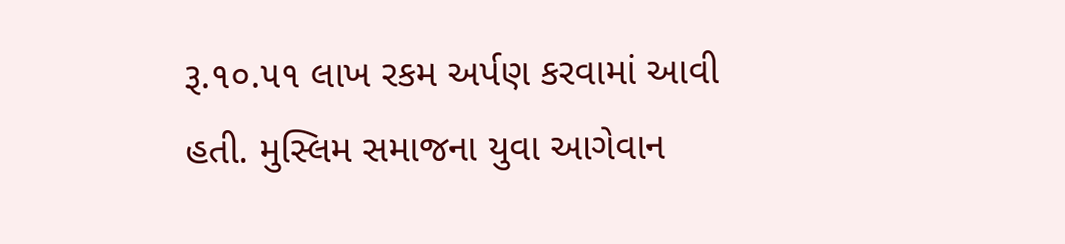રૂ.૧૦.૫૧ લાખ રકમ અર્પણ કરવામાં આવી હતી. મુસ્લિમ સમાજના યુવા આગેવાન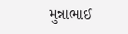મુન્નાભાઈ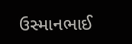ઉસ્માનભાઈ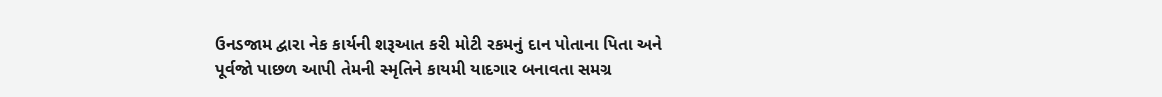ઉનડજામ દ્વારા નેક કાર્યની શરૂઆત કરી મોટી રકમનું દાન પોતાના પિતા અને પૂર્વજો પાછળ આપી તેમની સ્મૃતિને કાયમી યાદગાર બનાવતા સમગ્ર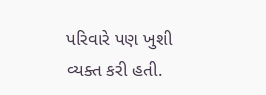પરિવારે પણ ખુશી વ્યક્ત કરી હતી.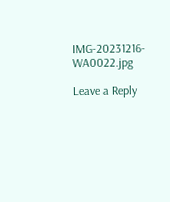IMG-20231216-WA0022.jpg

Leave a Reply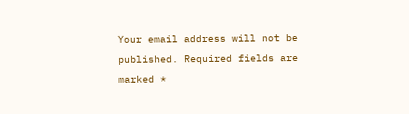Your email address will not be published. Required fields are marked *